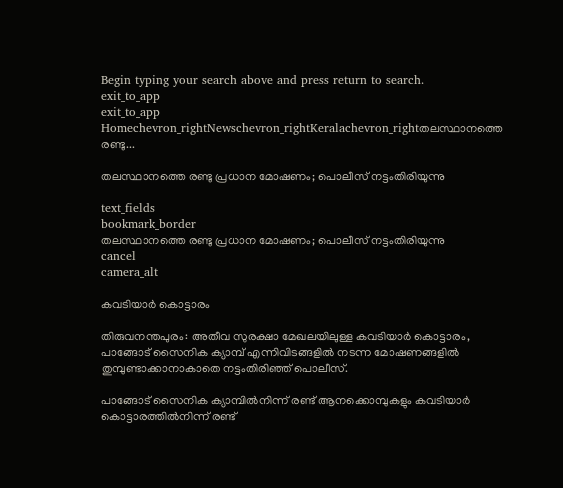Begin typing your search above and press return to search.
exit_to_app
exit_to_app
Homechevron_rightNewschevron_rightKeralachevron_rightതലസ്ഥാനത്തെ രണ്ടു...

തലസ്ഥാനത്തെ രണ്ടു പ്രധാന മോഷണം; പൊലീസ് നട്ടംതിരിയുന്നു

text_fields
bookmark_border
തലസ്ഥാനത്തെ രണ്ടു പ്രധാന മോഷണം; പൊലീസ് നട്ടംതിരിയുന്നു
cancel
camera_alt

കവടിയാർ കൊട്ടാരം

തിരുവനന്തപുരം: അതീവ സുരക്ഷാ മേഖലയിലുള്ള കവടിയാർ കൊട്ടാരം, പാങ്ങോട് സൈനിക ക്യാമ്പ് എന്നിവിടങ്ങളിൽ നടന്ന മോഷണങ്ങളിൽ തുമ്പുണ്ടാക്കാനാകാതെ നട്ടംതിരിഞ്ഞ് പൊലീസ്.

പാങ്ങോട് സൈനിക ക്യാമ്പിൽനിന്ന് രണ്ട് ആനക്കൊമ്പുകളും കവടിയാർ കൊട്ടാരത്തിൽനിന്ന് രണ്ട്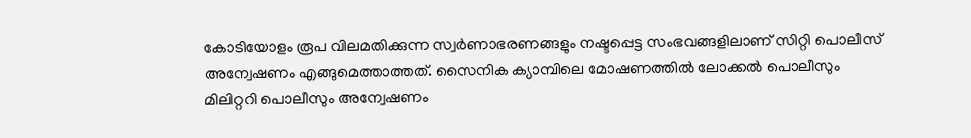കോടിയോളം രൂപ വിലമതിക്കുന്ന സ്വർണാഭരണങ്ങളും നഷ്ടപ്പെട്ട സംഭവങ്ങളിലാണ് സിറ്റി പൊലീസ് അന്വേഷണം എങ്ങുമെത്താത്തത്. സൈനിക ക്യാമ്പിലെ മോഷണത്തിൽ ലോക്കൽ പൊലീസും മിലിറ്ററി പൊലീസും അന്വേഷണം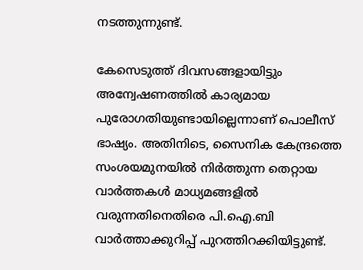നടത്തുന്നുണ്ട്.

കേസെടുത്ത് ദിവസങ്ങളായിട്ടും അന്വേഷണത്തിൽ കാര്യമായ പുരോഗതിയുണ്ടായില്ലെന്നാണ് പൊലീസ് ഭാഷ്യം. അതിനിടെ, സൈനിക കേന്ദ്രത്തെ സംശയമുനയിൽ നിർത്തുന്ന തെറ്റായ വാർത്തകൾ മാധ്യമങ്ങളിൽ വരുന്നതിനെതിരെ പി.ഐ.ബി വാർത്താക്കുറിപ്പ് പുറത്തിറക്കിയിട്ടുണ്ട്.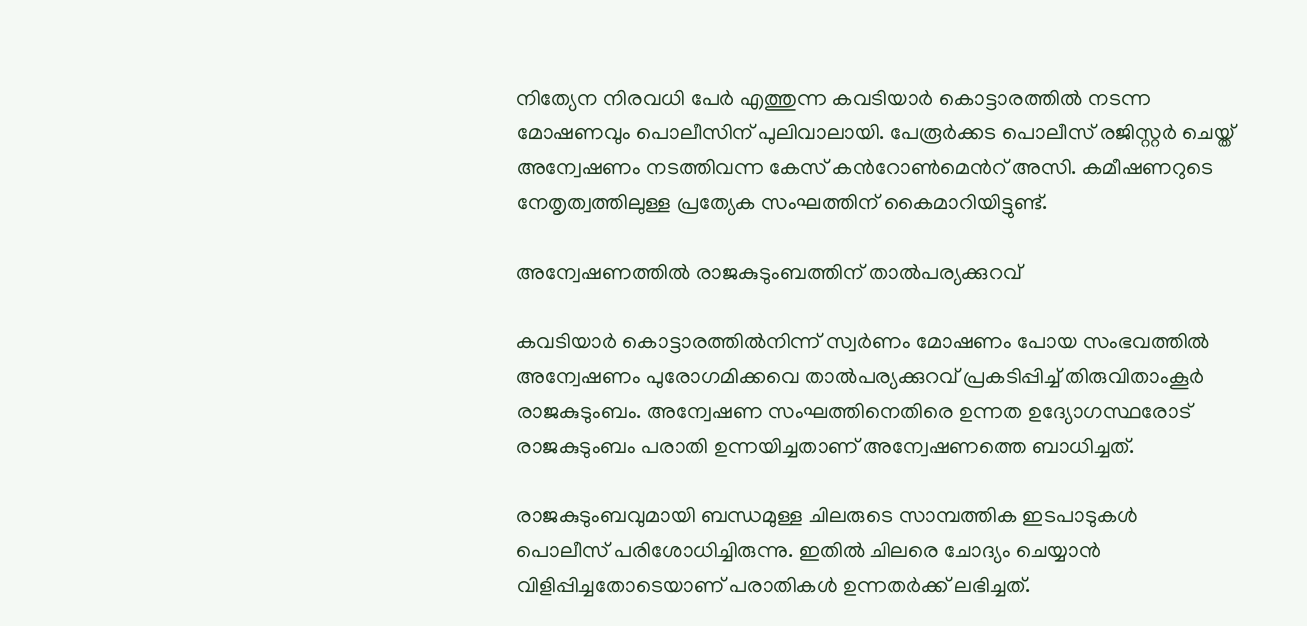നിത്യേന നിരവധി പേർ എത്തുന്ന കവടിയാർ കൊട്ടാരത്തിൽ നടന്ന മോഷണവും പൊലീസിന് പുലിവാലായി. പേരൂർക്കട പൊലീസ് രജിസ്റ്റർ ചെയ്ത് അന്വേഷണം നടത്തിവന്ന കേസ് കന്‍റോൺമെന്‍റ് അസി. കമീഷണറുടെ നേതൃത്വത്തിലുള്ള പ്രത്യേക സംഘത്തിന് കൈമാറിയിട്ടുണ്ട്.

അന്വേഷണത്തിൽ രാജകുടുംബത്തിന് താൽപര്യക്കുറവ്

കവടിയാർ കൊട്ടാരത്തിൽനിന്ന് സ്വർണം മോഷണം പോയ സംഭവത്തിൽ അന്വേഷണം പുരോഗമിക്കവെ താൽപര്യക്കുറവ് പ്രകടിപ്പിച്ച് തിരുവിതാംകൂർ രാജകുടുംബം. അന്വേഷണ സംഘത്തിനെതിരെ ഉന്നത ഉദ്യോഗസ്ഥരോട് രാജകുടുംബം പരാതി ഉന്നയിച്ചതാണ് അന്വേഷണത്തെ ബാധിച്ചത്.

രാജകുടുംബവുമായി ബന്ധമുള്ള ചിലരുടെ സാമ്പത്തിക ഇടപാടുകൾ പൊലീസ് പരിശോധിച്ചിരുന്നു. ഇതിൽ ചിലരെ ചോദ്യം ചെയ്യാൻ വിളിപ്പിച്ചതോടെയാണ് പരാതികൾ ഉന്നതർക്ക് ലഭിച്ചത്.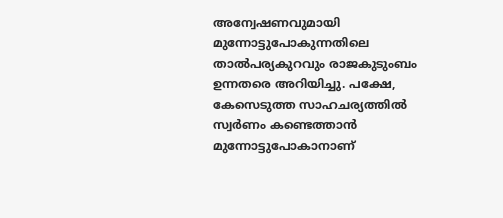അന്വേഷണവുമായി മുന്നോട്ടുപോകുന്നതിലെ താൽപര്യകുറവും രാജകുടുംബം ഉന്നതരെ അറിയിച്ചു. പക്ഷേ, കേസെടുത്ത സാഹചര്യത്തിൽ സ്വർണം കണ്ടെത്താൻ മുന്നോട്ടുപോകാനാണ്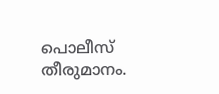പൊലീസ് തീരുമാനം.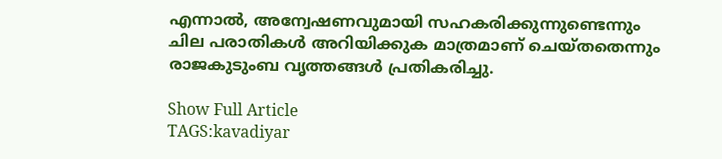എന്നാൽ, അന്വേഷണവുമായി സഹകരിക്കുന്നുണ്ടെന്നും ചില പരാതികൾ അറിയിക്കുക മാത്രമാണ് ചെയ്തതെന്നും രാജകുടുംബ വൃത്തങ്ങൾ പ്രതികരിച്ചു.

Show Full Article
TAGS:kavadiyar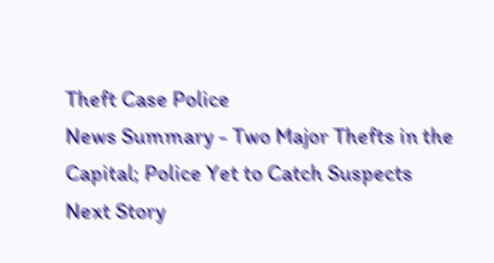Theft Case Police
News Summary - Two Major Thefts in the Capital; Police Yet to Catch Suspects
Next Story